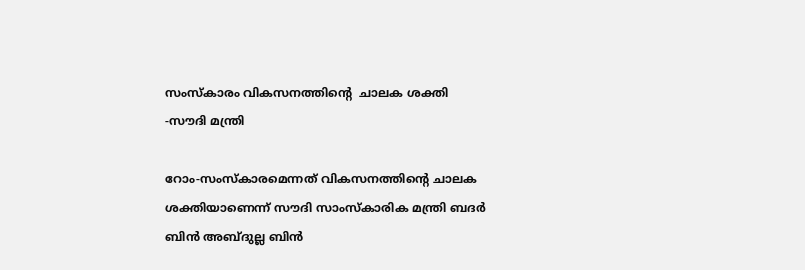സംസ്‌കാരം വികസനത്തിന്റെ  ചാലക ശക്തി -സൗദി മന്ത്രി

റോം-സംസ്‌കാരമെന്നത് വികസനത്തിന്റെ ചാലക ശക്തിയാണെന്ന് സൗദി സാംസ്‌കാരിക മന്ത്രി ബദര്‍ ബിന്‍ അബ്ദുല്ല ബിന്‍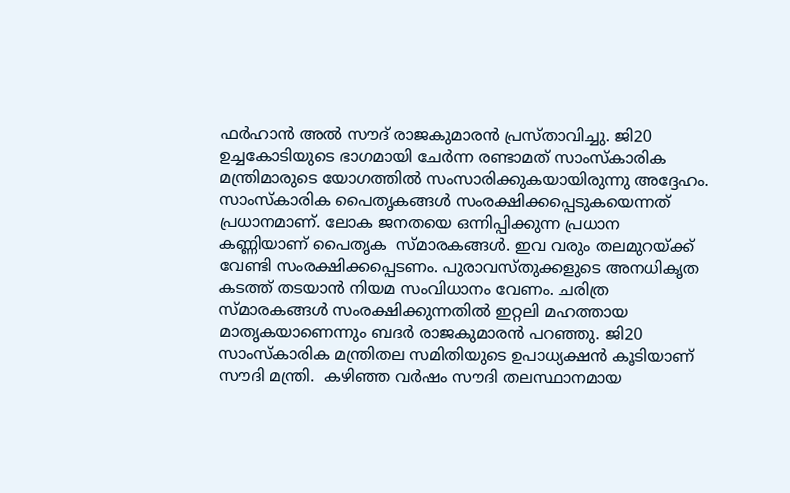ഫര്‍ഹാന്‍ അല്‍ സൗദ് രാജകുമാരന്‍ പ്രസ്താവിച്ചു. ജി20 ഉച്ചകോടിയുടെ ഭാഗമായി ചേര്‍ന്ന രണ്ടാമത് സാംസ്‌കാരിക മന്ത്രിമാരുടെ യോഗത്തില്‍ സംസാരിക്കുകയായിരുന്നു അദ്ദേഹം. സാംസ്‌കാരിക പൈതൃകങ്ങള്‍ സംരക്ഷിക്കപ്പെടുകയെന്നത് പ്രധാനമാണ്. ലോക ജനതയെ ഒന്നിപ്പിക്കുന്ന പ്രധാന കണ്ണിയാണ് പൈതൃക  സ്മാരകങ്ങള്‍. ഇവ വരും തലമുറയ്ക്ക് വേണ്ടി സംരക്ഷിക്കപ്പെടണം. പുരാവസ്തുക്കളുടെ അനധികൃത കടത്ത് തടയാന്‍ നിയമ സംവിധാനം വേണം. ചരിത്ര സ്മാരകങ്ങള്‍ സംരക്ഷിക്കുന്നതില്‍ ഇറ്റലി മഹത്തായ മാതൃകയാണെന്നും ബദര്‍ രാജകുമാരന്‍ പറഞ്ഞു. ജി20 സാംസ്‌കാരിക മന്ത്രിതല സമിതിയുടെ ഉപാധ്യക്ഷന്‍ കൂടിയാണ് സൗദി മന്ത്രി.  കഴിഞ്ഞ വര്‍ഷം സൗദി തലസ്ഥാനമായ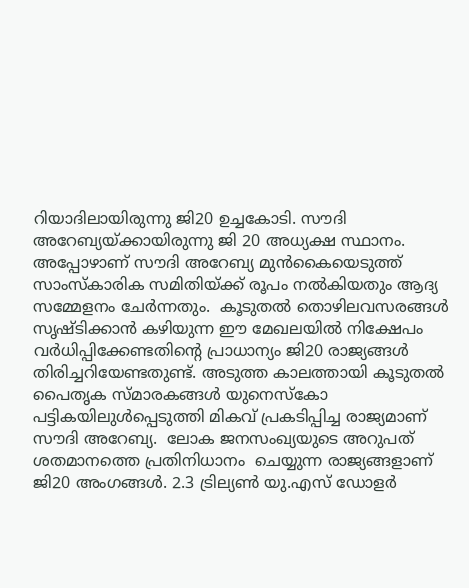റിയാദിലായിരുന്നു ജി20 ഉച്ചകോടി. സൗദി അറേബ്യയ്ക്കായിരുന്നു ജി 20 അധ്യക്ഷ സ്ഥാനം. അപ്പോഴാണ് സൗദി അറേബ്യ മുന്‍കൈയെടുത്ത് സാംസ്‌കാരിക സമിതിയ്ക്ക് രൂപം നല്‍കിയതും ആദ്യ സമ്മേളനം ചേര്‍ന്നതും.  കൂടുതല്‍ തൊഴിലവസരങ്ങള്‍ സൃഷ്ടിക്കാന്‍ കഴിയുന്ന ഈ മേഖലയില്‍ നിക്ഷേപം വര്‍ധിപ്പിക്കേണ്ടതിന്റെ പ്രാധാന്യം ജി20 രാജ്യങ്ങള്‍ തിരിച്ചറിയേണ്ടതുണ്ട്. അടുത്ത കാലത്തായി കൂടുതല്‍ പൈതൃക സ്മാരകങ്ങള്‍ യുനെസ്‌കോ പട്ടികയിലുള്‍പ്പെടുത്തി മികവ് പ്രകടിപ്പിച്ച രാജ്യമാണ് സൗദി അറേബ്യ.  ലോക ജനസംഖ്യയുടെ അറുപത് ശതമാനത്തെ പ്രതിനിധാനം  ചെയ്യുന്ന രാജ്യങ്ങളാണ് ജി20 അംഗങ്ങള്‍. 2.3 ട്രില്യണ്‍ യു.എസ് ഡോളര്‍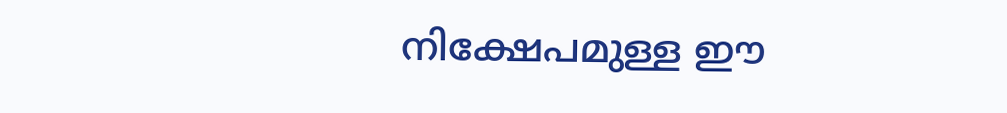നിക്ഷേപമുള്ള ഈ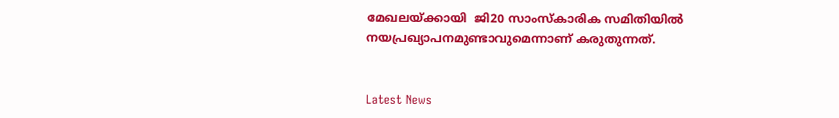മേഖലയ്ക്കായി  ജി20 സാംസ്‌കാരിക സമിതിയില്‍ നയപ്രഖ്യാപനമുണ്ടാവുമെന്നാണ് കരുതുന്നത്.


Latest News